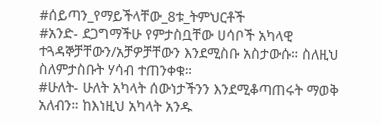#ሰይጣን_የማይችላቸው_8ቱ_ትምህርቶች
#አንድ- ደጋግማችሁ የምታስቧቸው ሀሳቦች አካላዊ ተጓዳኞቻቸውን/አቻዎቻቸውን እንደሚስቡ አስታውሱ። ስለዚህ ስለምታስቡት ሃሳብ ተጠንቀቁ።
#ሁለት- ሁለት አካላት ሰውነታችንን እንደሚቆጣጠሩት ማወቅ አለብን። ከእነዚህ አካላት አንዱ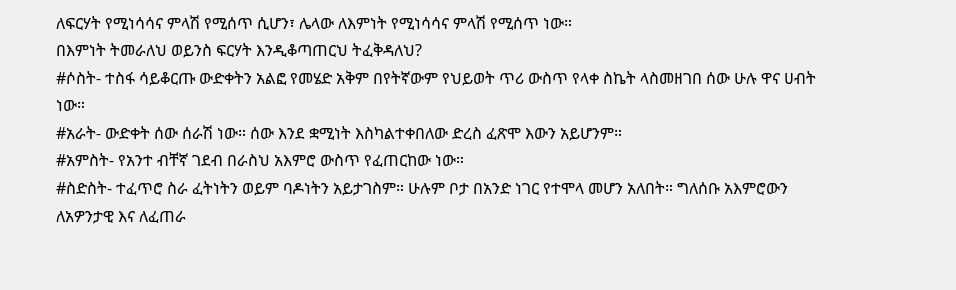ለፍርሃት የሚነሳሳና ምላሽ የሚሰጥ ሲሆን፣ ሌላው ለእምነት የሚነሳሳና ምላሽ የሚሰጥ ነው።
በእምነት ትመራለህ ወይንስ ፍርሃት እንዲቆጣጠርህ ትፈቅዳለህ?
#ሶስት- ተስፋ ሳይቆርጡ ውድቀትን አልፎ የመሄድ አቅም በየትኛውም የህይወት ጥሪ ውስጥ የላቀ ስኬት ላስመዘገበ ሰው ሁሉ ዋና ሀብት ነው።
#አራት- ውድቀት ሰው ሰራሽ ነው። ሰው እንደ ቋሚነት እስካልተቀበለው ድረስ ፈጽሞ እውን አይሆንም።
#አምስት- የአንተ ብቸኛ ገደብ በራስህ አእምሮ ውስጥ የፈጠርከው ነው።
#ስድስት- ተፈጥሮ ስራ ፈትነትን ወይም ባዶነትን አይታገስም። ሁሉም ቦታ በአንድ ነገር የተሞላ መሆን አለበት። ግለሰቡ አእምሮውን ለአዎንታዊ እና ለፈጠራ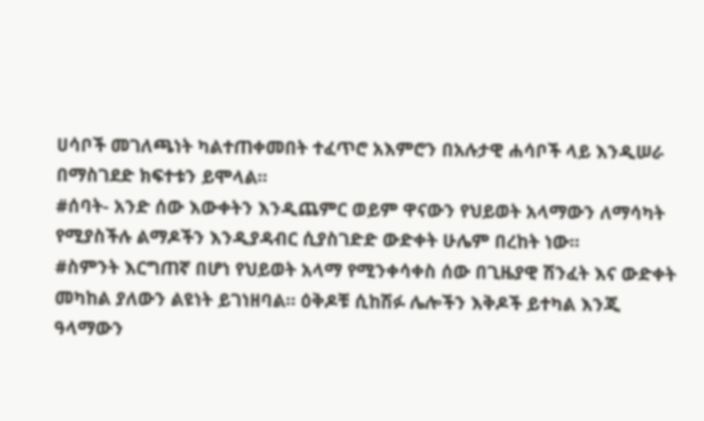ሀሳቦች መገለጫነት ካልተጠቀመበት ተፈጥሮ አእምሮን በአሉታዊ ሐሳቦች ላይ እንዲሠራ በማስገደድ ክፍተቱን ይሞላል።
#ሰባት- አንድ ሰው እውቀትን እንዲጨምር ወይም ዋናውን የህይወት አላማውን ለማሳካት የሚያስችሉ ልማዶችን እንዲያዳብር ሲያስገድድ ውድቀት ሁሌም በረከት ነው።
#ስምንት እርግጠኛ በሆነ የህይወት አላማ የሚንቀሳቀስ ሰው በጊዜያዊ ሽንፈት እና ውድቀት መካከል ያለውን ልዩነት ይገነዘባል። ዕቅዶቹ ሲከሽፉ ሌሎችን እቅዶች ይተካል እንጂ ዓላማውን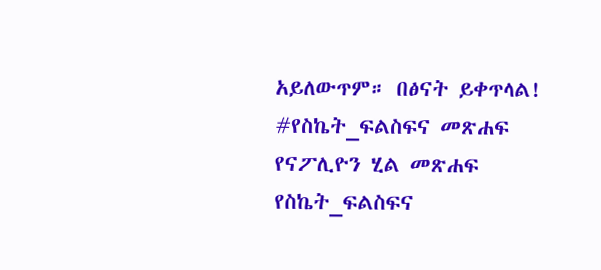አይለውጥም። በፅናት ይቀጥላል!
#የስኬት_ፍልስፍና መጽሐፍ
የናፖሊዮን ሂል መጽሐፍ
የስኬት_ፍልስፍና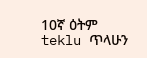10ኛ ዕትም
teklu ጥላሁን